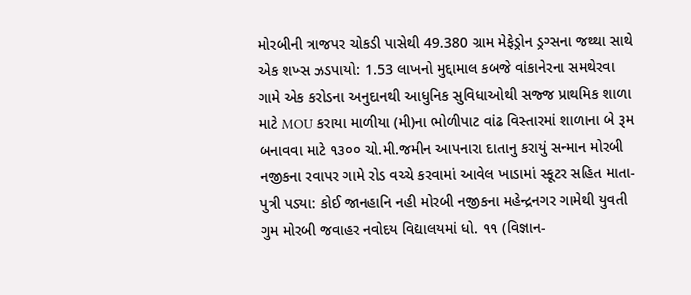મોરબીની ત્રાજપર ચોકડી પાસેથી 49.380 ગ્રામ મેફેડ્રોન ડ્રગ્સના જથ્થા સાથે એક શખ્સ ઝડપાયો: 1.53 લાખનો મુદ્દામાલ કબજે વાંકાનેરના સમથેરવા ગામે એક કરોડના અનુદાનથી આધુનિક સુવિધાઓથી સજ્જ પ્રાથમિક શાળા માટે MOU કરાયા માળીયા (મી)ના ભોળીપાટ વાંઢ વિસ્તારમાં શાળાના બે રૂમ બનાવવા માટે ૧૩૦૦ ચો.મી.જમીન આપનારા દાતાનુ કરાયું સન્માન મોરબી નજીકના રવાપર ગામે રોડ વચ્ચે કરવામાં આવેલ ખાડામાં સ્કૂટર સહિત માતા-પુત્રી પડ્યા: કોઈ જાનહાનિ નહી મોરબી નજીકના મહેન્દ્રનગર ગામેથી યુવતી ગુમ મોરબી જવાહર નવોદય વિદ્યાલયમાં ધો. ૧૧ (વિજ્ઞાન-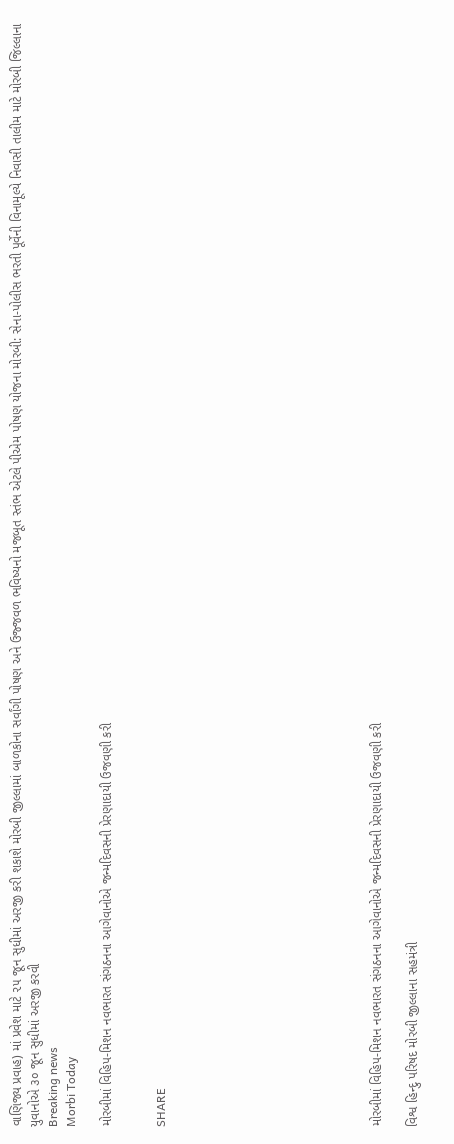વાણિજ્ય પ્રવાહ) માં પ્રવેશ માટે ૨૫ જૂન સુધીમાં અરજી કરી શકાશે મોરબી જીલ્લામાં બાળકોના સર્વાંગી પોષણ અને ઉજ્જવળ ભવિષ્યનો મજબૂત સ્તંભ એટલે પીએમ પોષણ યોજના મોરબી: સેના-પોલીસ ભરતી પૂર્વેની વિનામૂલ્યે નિવાસી તાલીમ માટે મોરબી જિલ્લાના યુવાનોએ ૩૦ જૂન સુધીમાં અરજી કરવી
Breaking news
Morbi Today

મોરબીમાં વિહિપ-મિશન નવભારત સંગઠનના આગેવાનોએ જન્મદિવસની પ્રેરણાદાયી ઉજવણી કરી


SHARE











મોરબીમાં વિહિપ-મિશન નવભારત સંગઠનના આગેવાનોએ જન્મદિવસની પ્રેરણાદાયી ઉજવણી કરી

વિશ્વ હિન્દુ પરિષદ મોરબી જીલ્લાના સહમંત્રી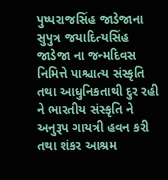પુષ્પરાજસિંહ જાડેજાના સુપુત્ર જયાદિત્યસિંહ જાડેજા ના જન્મદિવસ નિમિત્તે પાશ્ચાત્ય સંસ્કૃતિ તથા આધુનિકતાથી દુર રહી ને ભારતીય સંસ્કૃતિ ને અનુરૂપ ગાયત્રી હવન કરી તથા શંકર આશ્રમ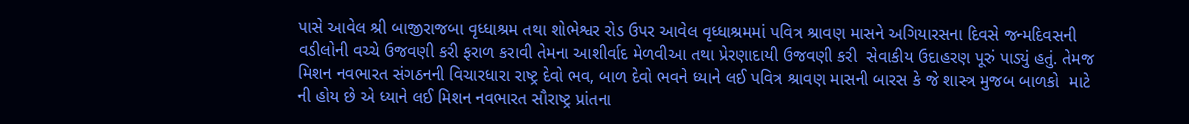પાસે આવેલ શ્રી બાજીરાજબા વૃધ્ધાશ્રમ તથા શોભેશ્વર રોડ ઉપર આવેલ વૃધ્ધાશ્રમમાં પવિત્ર શ્રાવણ માસને અગિયારસના દિવસે જન્મદિવસની વડીલોની વચ્ચે ઉજવણી કરી ફરાળ કરાવી તેમના આશીર્વાદ મેળવીઆ તથા પ્રેરણાદાયી ઉજવણી કરી  સેવાકીય ઉદાહરણ પૂરું પાડ્યું હતું. તેમજ મિશન નવભારત સંગઠનની વિચારધારા રાષ્ટ્ર દેવો ભવ, બાળ દેવો ભવને ધ્યાને લઈ પવિત્ર શ્રાવણ માસની બારસ કે જે શાસ્ત્ર મુજબ બાળકો  માટે ની હોય છે એ ધ્યાને લઈ મિશન નવભારત સૌરાષ્ટ્ર પ્રાંતના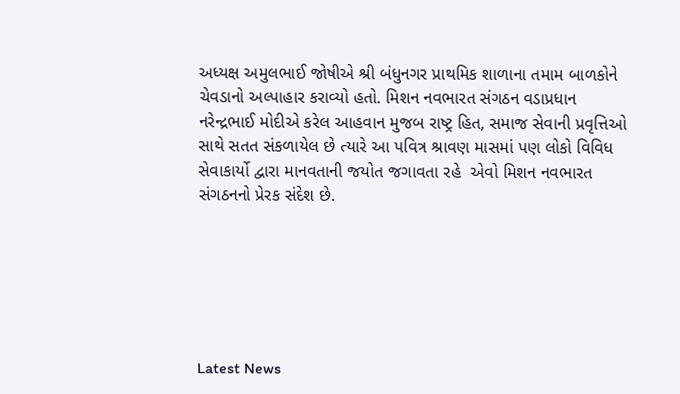અધ્યક્ષ અમુલભાઈ જોષીએ શ્રી બંધુનગર પ્રાથમિક શાળાના તમામ બાળકોને ચેવડાનો અલ્પાહાર કરાવ્યો હતો. મિશન નવભારત સંગઠન વડાપ્રધાન નરેન્દ્રભાઈ મોદીએ કરેલ આહવાન મુજબ રાષ્ટ્ર હિત, સમાજ સેવાની પ્રવૃત્તિઓ સાથે સતત સંકળાયેલ છે ત્યારે આ પવિત્ર શ્રાવણ માસમાં પણ લોકો વિવિધ સેવાકાર્યો દ્વારા માનવતાની જયોત જગાવતા રહે  એવો મિશન નવભારત સંગઠનનો પ્રેરક સંદેશ છે.






Latest News